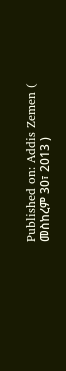Published on: Addis Zemen ( መስከረም 30፣ 2013 )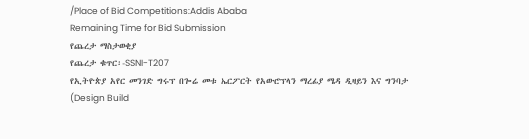/Place of Bid Competitions:Addis Ababa
Remaining Time for Bid Submission
የጨረታ ማስታወቂያ
የጨረታ ቁጥር፡-SSNI-T207
የኢትዮጵያ አየር መንገድ ግሩፕ በጐሬ መቱ ኤርፖርት የአውሮፕላን ማረፊያ ሜዳ ዲዛይን እና ግንባታ (Design Build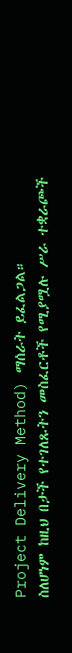Project Delivery Method) ማሰራት ይፈልጋል።
ስለሆነም ከዚህ በታች የተገለጹትን መስፈርቶች የሚያሟሉ ሥራ ተቋራጮች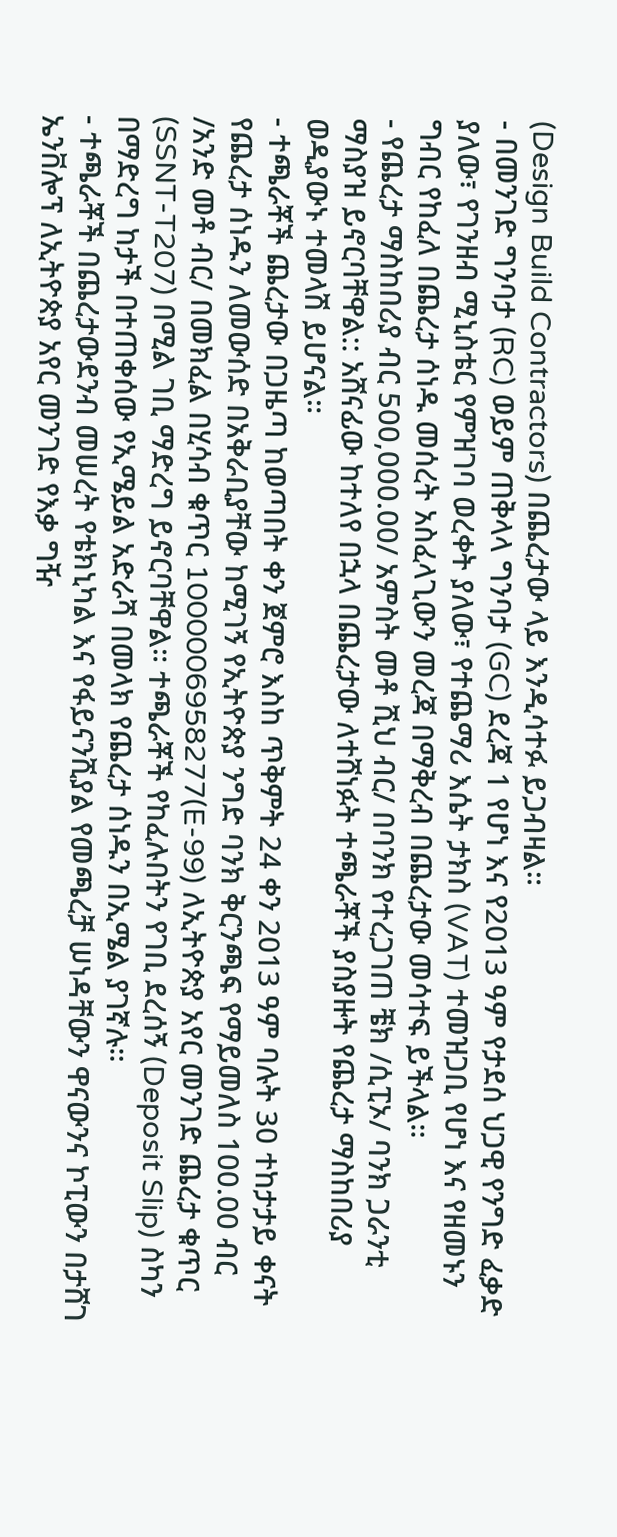(Design Build Contractors) በጨረታው ላይ እንዲሳተፉ ይጋብዛል።
- በመንገድ ግንባታ (RC) ወይም ጠቅላላ ግንባታ (GC) ደረጃ 1 የሆነ እና የ2013 ዓም የታደሰ ህጋዊ የንግድ ፈቃድ ያለው፣ የገንዘብ ሚኒስቴር የምዝገባ ወረቀት ያለው፣ የተጨማሪ እሴት ታክስ (VAT) ተመዝጋቢ የሆነ እና የዘመኑን ግብር የከፈለ በጨረታ ሰነዱ መሰረት አስፈላጊውን መረጃ በማቅረብ በጨረታው መሳተፍ ይችላል።
- የጨረታ ማስከበሪያ ብር 500,000.00/ አምስት መቶ ሺህ ብር/ በባንክ የተረጋገጠ ቼክ /ሲፒኦ/ ባንክ ጋራንቲ ማስያዝ ይኖርባቸዋል:: አሸናፊው ከተለየ በኋላ በጨረታው ለተሸነፉት ተጫራቾች ያስያዙት የጨረታ ማስከበሪያ ወዲያውኑ ተመላሽ ይሆናል።
- ተጫራቾች ጨረታው በጋዜጣ ከወጣበት ቀን ጀምሮ እስከ ጥቅምት 24 ቀን 2013 ዓም ባሉት 30 ተከታታይ ቀናት የጨረታ ሰነዱን ለመውሰድ በአቅራቢያቸው ከሚገኝ የኢትዮጵያ ንግድ ባንክ ቅርንጫፍ የማይመለስ 100.00 ብር /አንድ መቶ ብር/ በመክፈል በሂሳብ ቁጥር 1000006958277(E-99) ለኢትዮጵያ አየር መንገድ ጨረታ ቁጥር (SSNT-T207) በሚል ገቢ ማድረግ ይኖርባቸዋል። ተጫራቾች የከፈሉበትን የገቢ ደረሰኝ (Deposit Slip) ስካን በማድረግ ከታች በተጠቀሰው የኢሜይል አድራሻ በመላክ የጨረታ ሰነዱን በኢሜል ያገኛሉ።
- ተጫራቾች በጨረታውደንብ መሠረት የቴክኒካል እና የፋይናንሺያል የመጫረቻ ሠነዳቸውን ዋናውንና ኮፒውን በታሸገ ኤንቨሎፕ ለኢትዮጵያ አየር መንገድ የእቃ ግዥ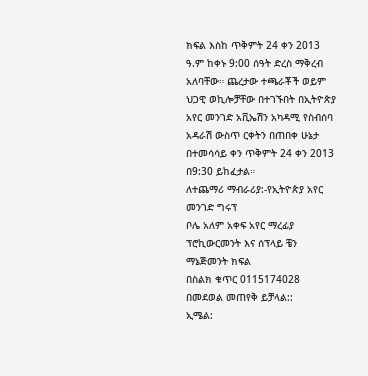ክፍል እስከ ጥቅምት 24 ቀን 2013 ዓ.ም ከቀኑ 9:00 ሰዓት ድረስ ማቅረብ አለባቸው። ጨረታው ተጫራቾች ወይም ህጋዊ ወኪሎቻቸው በተገኙበት በኢትዮጵያ አየር መንገድ አቪኤሽን አካዳሚ የስብሰባ አዳራሽ ውስጥ ርቀትን በጠበቀ ሁኔታ በተመሳሳይ ቀን ጥቅምት 24 ቀን 2013 በ9:30 ይከፈታል።
ለተጨማሪ ማብራሪያ:-የኢትዮጵያ አየር መንገድ ግሩፕ
ቦሌ አለም አቀፍ አየር ማረፊያ
ፕሮኪውርመንት እና ሰፕላይ ቼን ማኔጅመንት ክፍል
በስልክ ቁጥር 0115174028 በመደወል መጠየቅ ይቻላል::
ኢሜል: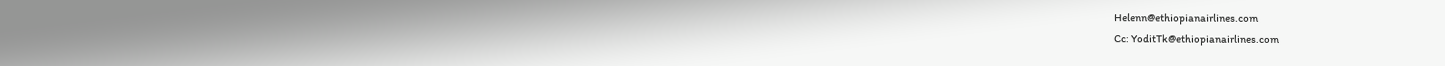Helenn@ethiopianairlines.com
Cc: YoditTk@ethiopianairlines.com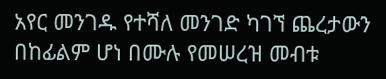አየር መንገዱ የተሻለ መንገድ ካገኘ ጨረታውን በከፊልም ሆነ በሙሉ የመሠረዝ መብቱ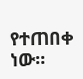የተጠበቀ ነው።